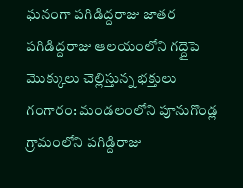ఘనంగా పగిడిద్దరాజు జాతర
పగిడిద్దరాజు ఆలయంలోని గద్దైపె మొక్కులు చెల్లిస్తున్న భక్తులు
గంగారం: మండలంలోని పూనుగొండ్ల గ్రామంలోని పగిడ్దిరాజు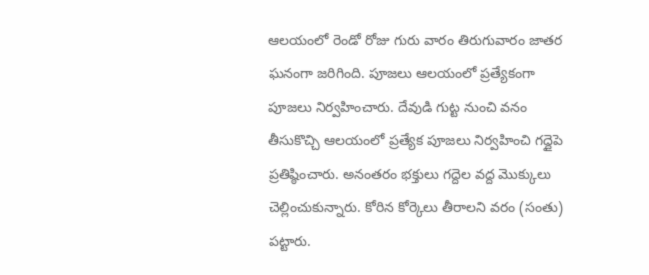ఆలయంలో రెండో రోజు గురు వారం తిరుగువారం జాతర ఘనంగా జరిగింది. పూజలు ఆలయంలో ప్రత్యేకంగా పూజలు నిర్వహించారు. దేవుడి గుట్ట నుంచి వనం తీసుకొచ్చి ఆలయంలో ప్రత్యేక పూజలు నిర్వహించి గద్దైపె ప్రతిష్ఠించారు. అనంతరం భక్తులు గద్దెల వద్ద మొక్కులు చెల్లించుకున్నారు. కోరిన కోర్కెలు తీరాలని వరం (సంతు) పట్టారు.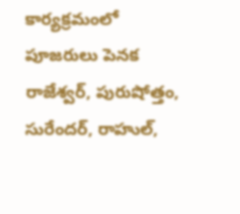కార్యక్రమంలో పూజరులు పెనక రాజేశ్వర్, పురుషోత్తం, సురేందర్, రాహుల్,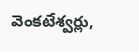వెంకటేశ్వర్లు,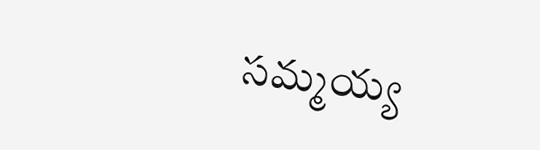సమ్మయ్య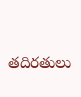తదిరతులు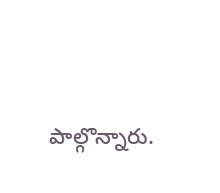పాల్గొన్నారు.